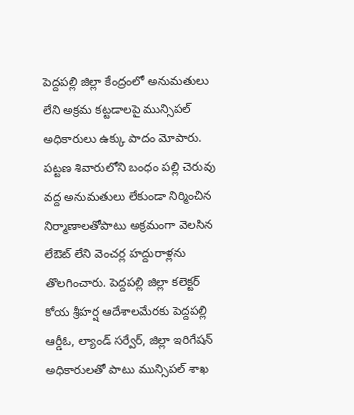పెద్దపల్లి జిల్లా కేంద్రంలో అనుమతులు లేని అక్రమ కట్టడాలపై మున్సిపల్ అధికారులు ఉక్కు పాదం మోపారు. పట్టణ శివారులోని బంధం పల్లి చెరువు వద్ద అనుమతులు లేకుండా నిర్మించిన నిర్మాణాలతోపాటు అక్రమంగా వెలసిన లేఔట్ లేని వెంచర్ల హద్దురాళ్లను తొలగించారు. పెద్దపల్లి జిల్లా కలెక్టర్ కోయ శ్రీహర్ష ఆదేశాలమేరకు పెద్దపల్లి ఆర్డీఓ, ల్యాండ్ సర్వేర్, జిల్లా ఇరిగేషన్ అధికారులతో పాటు మున్సిపల్ శాఖ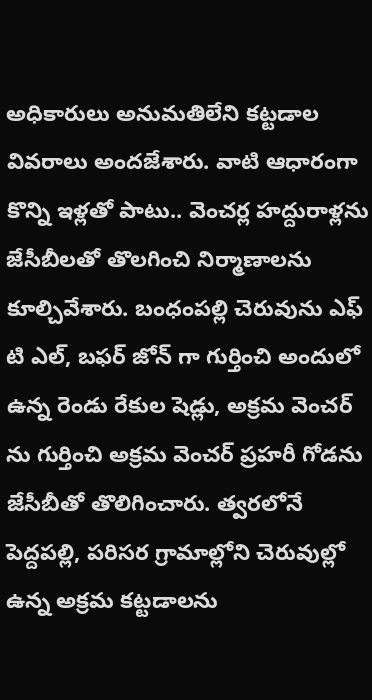అధికారులు అనుమతిలేని కట్టడాల వివరాలు అందజేశారు. వాటి ఆధారంగా కొన్ని ఇళ్లతో పాటు.. వెంచర్ల హద్దురాళ్లను జేసీబీలతో తొలగించి నిర్మాణాలను కూల్చివేశారు. బంధంపల్లి చెరువును ఎఫ్ టి ఎల్, బఫర్ జోన్ గా గుర్తించి అందులో ఉన్న రెండు రేకుల షెడ్లు, అక్రమ వెంచర్ ను గుర్తించి అక్రమ వెంచర్ ప్రహరీ గోడను జేసీబీతో తొలిగించారు. త్వరలోనే పెద్దపల్లి, పరిసర గ్రామాల్లోని చెరువుల్లో ఉన్న అక్రమ కట్టడాలను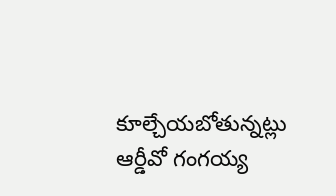కూల్చేయబోతున్నట్లు ఆర్డీవో గంగయ్య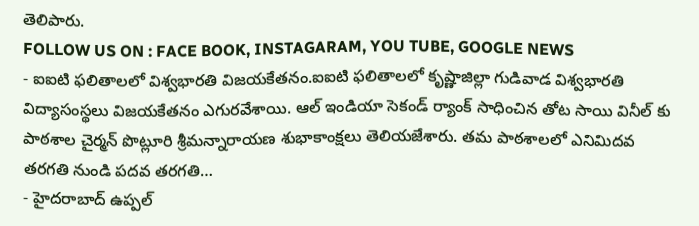తెలిపారు.
FOLLOW US ON : FACE BOOK, INSTAGARAM, YOU TUBE, GOOGLE NEWS
- ఐఐటి ఫలితాలలో విశ్వభారతి విజయకేతనం.ఐఐటి ఫలితాలలో కృష్ణాజిల్లా గుడివాడ విశ్వభారతి విద్యాసంస్థలు విజయకేతనం ఎగురవేశాయి. ఆల్ ఇండియా సెకండ్ ర్యాంక్ సాధించిన తోట సాయి వినీల్ కు పాఠశాల చైర్మన్ పొట్లూరి శ్రీమన్నారాయణ శుభాకాంక్షలు తెలియజేశారు. తమ పాఠశాలలో ఎనిమిదవ తరగతి నుండి పదవ తరగతి…
- హైదరాబాద్ ఉప్పల్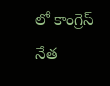లో కాంగ్రెస్ నేత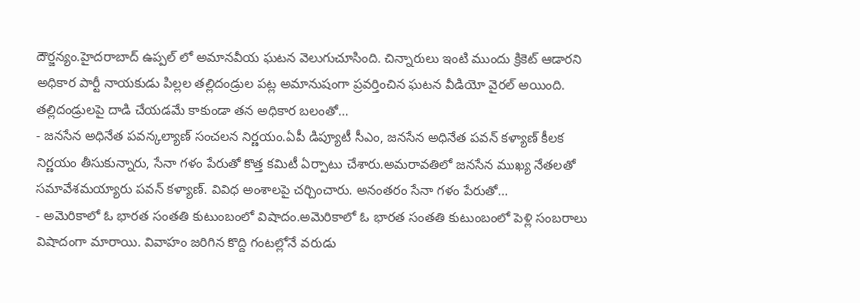దౌర్జన్యం.హైదరాబాద్ ఉప్పల్ లో అమానవీయ ఘటన వెలుగుచూసింది. చిన్నారులు ఇంటి ముందు క్రికెట్ ఆడారని అధికార పార్టీ నాయకుడు పిల్లల తల్లిదండ్రుల పట్ల అమానుషంగా ప్రవర్తించిన ఘటన వీడియో వైరల్ అయింది. తల్లిదండ్రులపై దాడి చేయడమే కాకుండా తన అధికార బలంతో…
- జనసేన అధినేత పవన్కల్యాణ్ సంచలన నిర్ణయం.ఏపీ డిప్యూటీ సీఎం, జనసేన అధినేత పవన్ కళ్యాణ్ కీలక నిర్ణయం తీసుకున్నారు, సేనా గళం పేరుతో కొత్త కమిటీ ఏర్పాటు చేశారు.అమరావతిలో జనసేన ముఖ్య నేతలతో సమావేశమయ్యారు పవన్ కళ్యాణ్. వివిధ అంశాలపై చర్చించారు. అనంతరం సేనా గళం పేరుతో…
- అమెరికాలో ఓ భారత సంతతి కుటుంబంలో విషాదం.అమెరికాలో ఓ భారత సంతతి కుటుంబంలో పెళ్లి సంబరాలు విషాదంగా మారాయి. వివాహం జరిగిన కొద్ది గంటల్లోనే వరుడు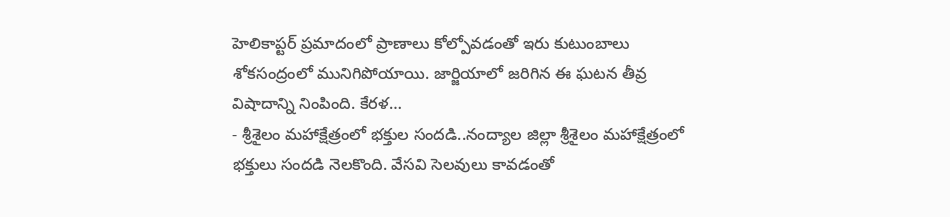హెలికాప్టర్ ప్రమాదంలో ప్రాణాలు కోల్పోవడంతో ఇరు కుటుంబాలు శోకసంద్రంలో మునిగిపోయాయి. జార్జియాలో జరిగిన ఈ ఘటన తీవ్ర విషాదాన్ని నింపింది. కేరళ…
- శ్రీశైలం మహాక్షేత్రంలో భక్తుల సందడి..నంద్యాల జిల్లా శ్రీశైలం మహాక్షేత్రంలో భక్తులు సందడి నెలకొంది. వేసవి సెలవులు కావడంతో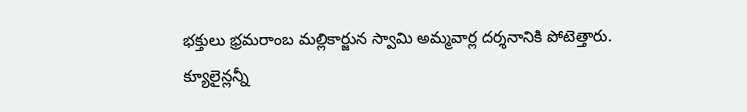భక్తులు భ్రమరాంబ మల్లికార్జున స్వామి అమ్మవార్ల దర్శనానికి పోటెత్తారు. క్యూలైన్లన్నీ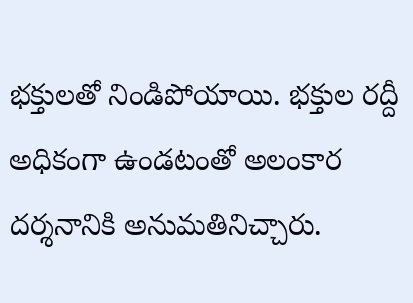భక్తులతో నిండిపోయాయి. భక్తుల రద్దీ అధికంగా ఉండటంతో అలంకార దర్శనానికి అనుమతినిచ్చారు.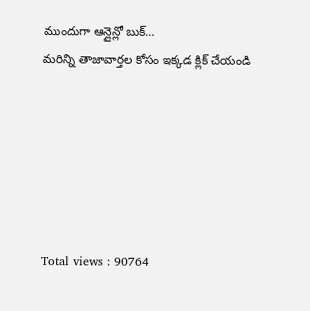ముందుగా ఆన్లైన్లో బుక్…
మరిన్ని తాజావార్తల కోసం ఇక్కడ క్లిక్ చేయండి






Total views : 90764